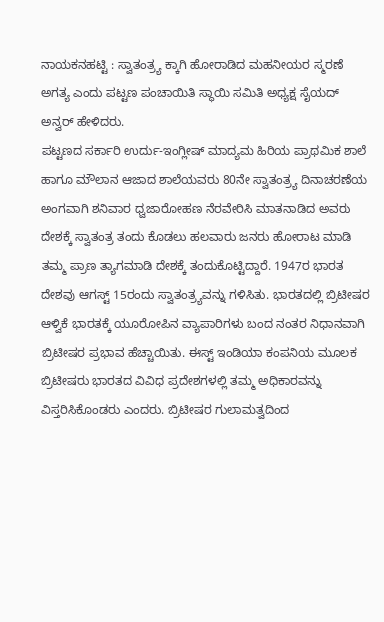ನಾಯಕನಹಟ್ಟಿ : ಸ್ವಾತಂತ್ರ್ಯ ಕ್ಕಾಗಿ ಹೋರಾಡಿದ ಮಹನೀಯರ ಸ್ಮರಣೆ ಅಗತ್ಯ ಎಂದು ಪಟ್ಟಣ ಪಂಚಾಯಿತಿ ಸ್ಥಾಯಿ ಸಮಿತಿ ಅಧ್ಯಕ್ಷ ಸೈಯದ್ ಅನ್ವರ್ ಹೇಳಿದರು.
ಪಟ್ಟಣದ ಸರ್ಕಾರಿ ಉರ್ದು-ಇಂಗ್ಲೀಷ್ ಮಾದ್ಯಮ ಹಿರಿಯ ಪ್ರಾಥಮಿಕ ಶಾಲೆ ಹಾಗೂ ಮೌಲಾನ ಆಜಾದ ಶಾಲೆಯವರು 80ನೇ ಸ್ವಾತಂತ್ರ್ಯ ದಿನಾಚರಣೆಯ ಅಂಗವಾಗಿ ಶನಿವಾರ ಧ್ವಜಾರೋಹಣ ನೆರವೇರಿಸಿ ಮಾತನಾಡಿದ ಅವರು ದೇಶಕ್ಕೆ ಸ್ವಾತಂತ್ರ ತಂದು ಕೊಡಲು ಹಲವಾರು ಜನರು ಹೋರಾಟ ಮಾಡಿ ತಮ್ಮ ಪ್ರಾಣ ತ್ಯಾಗಮಾಡಿ ದೇಶಕ್ಕೆ ತಂದುಕೊಟ್ಟಿದ್ದಾರೆ. 1947ರ ಭಾರತ ದೇಶವು ಆಗಸ್ಟ್ 15ರಂದು ಸ್ವಾತಂತ್ರ್ಯವನ್ನು ಗಳಿಸಿತು. ಭಾರತದಲ್ಲಿ ಬ್ರಿಟೀಷರ ಆಳ್ವಿಕೆ ಭಾರತಕ್ಕೆ ಯೂರೋಪಿನ ವ್ಯಾಪಾರಿಗಳು ಬಂದ ನಂತರ ನಿಧಾನವಾಗಿ ಬ್ರಿಟೀಷರ ಪ್ರಭಾವ ಹೆಚ್ಚಾಯಿತು. ಈಸ್ಟ್ ಇಂಡಿಯಾ ಕಂಪನಿಯ ಮೂಲಕ ಬ್ರಿಟೀಷರು ಭಾರತದ ವಿವಿಧ ಪ್ರದೇಶಗಳಲ್ಲಿ ತಮ್ಮ ಅಧಿಕಾರವನ್ನು ವಿಸ್ತರಿಸಿಕೊಂಡರು ಎಂದರು. ಬ್ರಿಟೀಷರ ಗುಲಾಮತ್ವದಿಂದ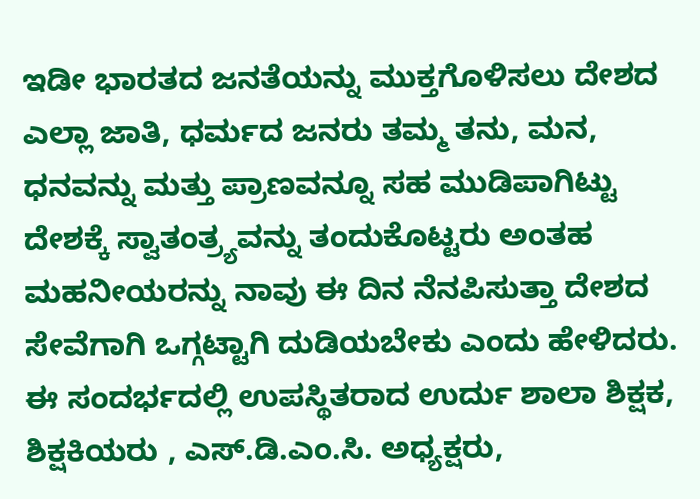ಇಡೀ ಭಾರತದ ಜನತೆಯನ್ನು ಮುಕ್ತಗೊಳಿಸಲು ದೇಶದ ಎಲ್ಲಾ ಜಾತಿ, ಧರ್ಮದ ಜನರು ತಮ್ಮ ತನು, ಮನ, ಧನವನ್ನು ಮತ್ತು ಪ್ರಾಣವನ್ನೂ ಸಹ ಮುಡಿಪಾಗಿಟ್ಟು ದೇಶಕ್ಕೆ ಸ್ವಾತಂತ್ರ್ಯವನ್ನು ತಂದುಕೊಟ್ಟರು ಅಂತಹ ಮಹನೀಯರನ್ನು ನಾವು ಈ ದಿನ ನೆನಪಿಸುತ್ತಾ ದೇಶದ ಸೇವೆಗಾಗಿ ಒಗ್ಗಟ್ಟಾಗಿ ದುಡಿಯಬೇಕು ಎಂದು ಹೇಳಿದರು.
ಈ ಸಂದರ್ಭದಲ್ಲಿ ಉಪಸ್ಥಿತರಾದ ಉರ್ದು ಶಾಲಾ ಶಿಕ್ಷಕ, ಶಿಕ್ಷಕಿಯರು , ಎಸ್.ಡಿ.ಎಂ.ಸಿ. ಅಧ್ಯಕ್ಷರು,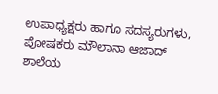ಉಪಾಧ್ಯಕ್ಷರು ಹಾಗೂ ಸದಸ್ಯರುಗಳು, ಪೋಷಕರು ಮೌಲಾನಾ ಆಜಾದ್ ಶಾಲೆಯ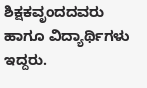ಶಿಕ್ಷಕವೃಂದದವರು ಹಾಗೂ ವಿದ್ಯಾರ್ಥಿಗಳು ಇದ್ದರು.